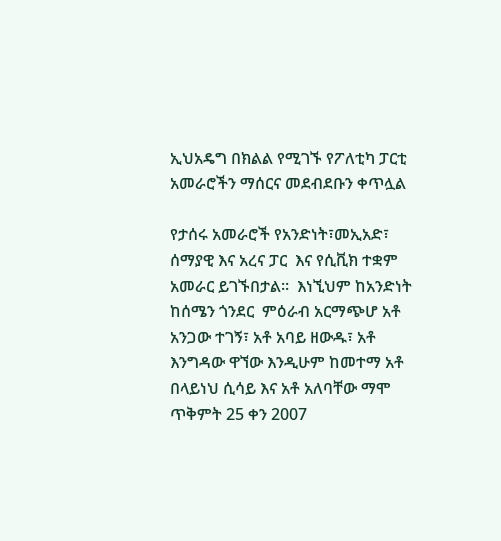ኢህአዴግ በክልል የሚገኙ የፖለቲካ ፓርቲ አመራሮችን ማሰርና መደብደቡን ቀጥሏል

የታሰሩ አመራሮች የአንድነት፣መኢአድ፣ ሰማያዊ እና አረና ፓር  እና የሲቪክ ተቋም አመራር ይገኙበታል፡፡  እነኚህም ከአንድነት  ከሰሜን ጎንደር  ምዕራብ አርማጭሆ አቶ አንጋው ተገኝ፣ አቶ አባይ ዘውዱ፣ አቶ እንግዳው ዋኘው እንዲሁም ከመተማ አቶ በላይነህ ሲሳይ እና አቶ አለባቸው ማሞ ጥቅምት 25 ቀን 2007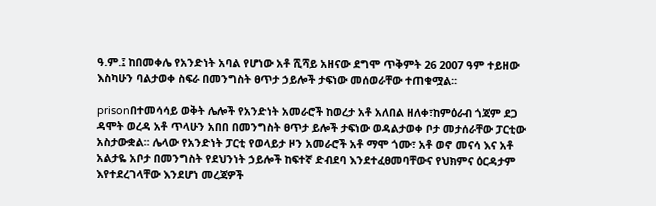ዓ.ም.፤ ከበመቀሌ የአንድነት አባል የሆነው አቶ ሺሻይ አዘናው ደግሞ ጥቅምት 26 2007 ዓም ተይዘው እስካሁን ባልታወቀ ስፍራ በመንግስት ፀጥታ ኃይሎች ታፍነው መሰወራቸው ተጠቁሟል፡፡

prisonበተመሳሳይ ወቅት ሌሎች የአንድነት አመራሮች ከወረታ አቶ አለበል ዘለቀ፣ከምዕራብ ጎጃም ደጋ ዳሞት ወረዳ አቶ ጥላሁን አበበ በመንግስት ፀጥታ ይሎች ታፍነው ወዳልታወቀ ቦታ መታሰራቸው ፓርቲው አስታውቋል፡፡ ሌላው የአንድነት ፓርቲ የወላይታ ዞን አመራሮች አቶ ማሞ ጎሙ፣ አቶ ወኖ መናሳ እና አቶ አልታዬ አቦታ በመንግስት የደህንነት ኃይሎች ከፍተኛ ድብደባ እንደተፈፀመባቸውና የህክምና ዕርዳታም እየተደረገላቸው እንደሆነ መረጃዎች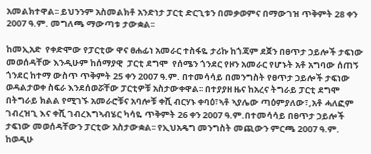አመልክተዋል፡፡ ይህንንም አስመልክቶ አንድነታ ፓርቲ ድርጊቱን በመቃወምና በማውገዝ ጥቅምት 28 ቀን 2007 ዓ.ም. መግለጫ ማውጣቱ ታውቋል፡፡

ከመኢአድ  የቀድሞው የፓርቲው ዋና ፀሐፊነ አመራር ተስፋዬ ታሪኩ ከጎጃም ደጀን በፀጥታ ኃይሎች ታፍነው መወሰዳቸው እንዲሁም ከሰማያዊ  ፓርቲ ደግሞ  የሰሜን ጎንደር የዞን አመራር የሆኑት አቶ አግባው ሰጠኝ ጎንደር ከተማ ውስጥ ጥቅምት 25 ቀን 2007 ዓ.ም. በተመሳሳይ በመንግስት የፀጥታ ኃይሎች ታፍነው ወዳልታወቀ ስፍራ እንደሰወሯቸው ፓርቲዎቹ አስታውቀዋል፡፡ በተያያዘ ዜና ከአረና ትግራይ ፓርቲ ደግሞ በትግራይ ክልል የሚገኙ አመራሮቹና አባሎቹ ቀሺ ብርሃኑ ቀባዕ፣ኣቶ ኣያሌው ጣዕምያለው፣,አቶ ሓለፎም ገብረዝጊ እና ቀሺ ገብረእግኣብሄር ካሳዬ ጥቅምት 26 ቀን 2007 ዓ.ም.በተመሳሳይ በፀጥታ ኃይሎች ታፍነው መወሰዳቸውን ፓርቲው አስታውቋል፡፡ የኢህአዴግ መንግስት መጪውን ምርጫ 2007 ዓ.ም. ከወዲሁ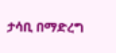ታሳቢ በማድረግ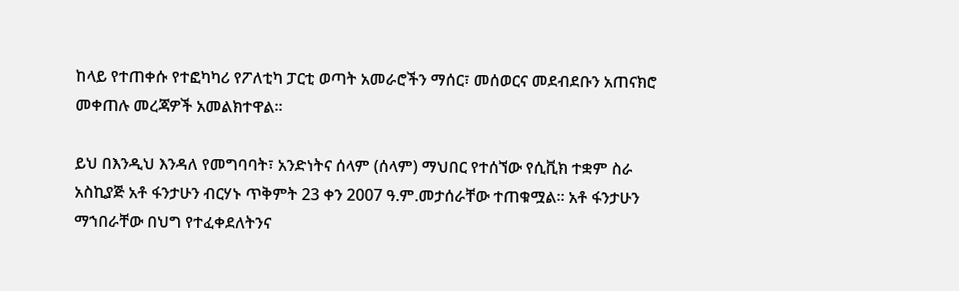ከላይ የተጠቀሱ የተፎካካሪ የፖለቲካ ፓርቲ ወጣት አመራሮችን ማሰር፣ መሰወርና መደብደቡን አጠናክሮ መቀጠሉ መረጃዎች አመልክተዋል፡፡

ይህ በእንዲህ እንዳለ የመግባባት፣ አንድነትና ሰላም (ሰላም) ማህበር የተሰኘው የሲቪክ ተቋም ስራ አስኪያጅ አቶ ፋንታሁን ብርሃኑ ጥቅምት 23 ቀን 2007 ዓ.ም.መታሰራቸው ተጠቁሟል፡፡ አቶ ፋንታሁን ማኀበራቸው በህግ የተፈቀደለትንና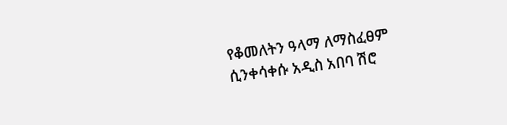የቆመለትን ዓላማ ለማስፈፀም ሲንቀሳቀሱ አዲስ አበባ ሽሮ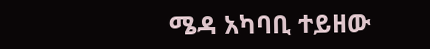ሜዳ አካባቢ ተይዘው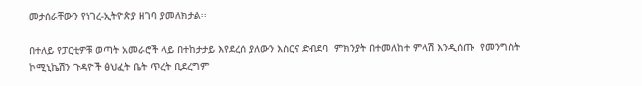መታሰራቸውን የነገረ-ኢትዮጵያ ዘገባ ያመለክታል፡፡

በተለይ የፓርቲዎቹ ወጣት አመራሮች ላይ በተከታታይ እየደረሰ ያለውን እስርና ድብደባ  ምክንያት በተመለከተ ምላሽ እንዲሰጡ  የመንግስት ኮሚኒኬሽን ጉዳዮች ፅህፈት ቤት ጥረት ቢደረግም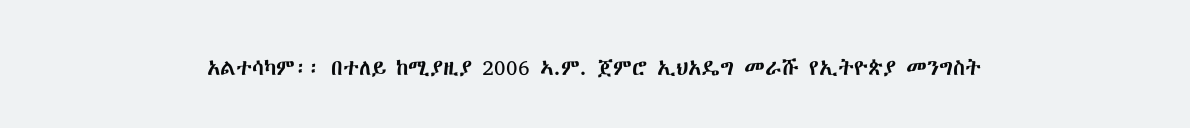አልተሳካም፡፡ በተለይ ከሚያዚያ 2006 ኣ.ም. ጀምሮ ኢህአዴግ መራሹ የኢትዮጵያ መንግስት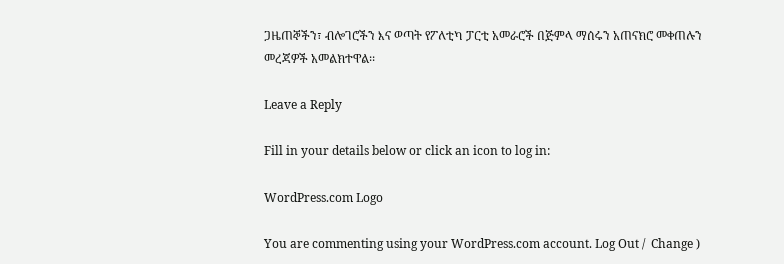ጋዜጠኞችን፣ ብሎገሮችን እና ወጣት የፖለቲካ ፓርቲ አመራሮች በጅምላ ማሰሩን አጠናክሮ መቀጠሉን መረጃዎች አመልክተዋል፡፡

Leave a Reply

Fill in your details below or click an icon to log in:

WordPress.com Logo

You are commenting using your WordPress.com account. Log Out /  Change )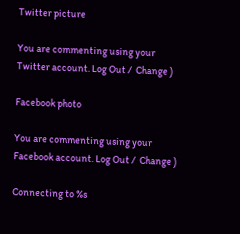Twitter picture

You are commenting using your Twitter account. Log Out /  Change )

Facebook photo

You are commenting using your Facebook account. Log Out /  Change )

Connecting to %s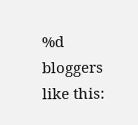%d bloggers like this: